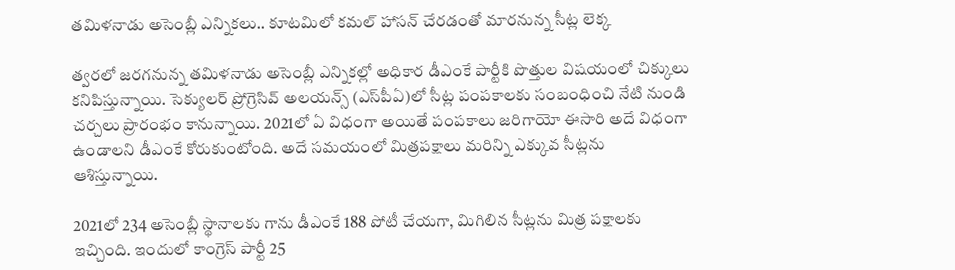తమిళనాడు అసెంబ్లీ ఎన్నికలు.. కూటమిలో కమల్ హాసన్ చేరడంతో మారనున్న సీట్ల లెక్క

త్వరలో జరగనున్న తమిళనాడు అసెంబ్లీ ఎన్నికల్లో అధికార డీఎంకే పార్టీకి పొత్తుల విషయంలో చిక్కులు కనిపిస్తున్నాయి. సెక్యులర్ ప్రోగ్రెసివ్ అలయన్స్ (ఎస్‌పీఏ)లో సీట్ల పంపకాలకు సంబంధించి నేటి నుండి చర్చలు ప్రారంభం కానున్నాయి. 2021లో ఏ విధంగా అయితే పంపకాలు జరిగాయో ఈసారి అదే విధంగా ఉండాలని డీఎంకే కోరుకుంటోంది. అదే సమయంలో మిత్రపక్షాలు మరిన్ని ఎక్కువ సీట్లను ఆశిస్తున్నాయి.

2021లో 234 అసెంబ్లీ స్థానాలకు గాను డీఎంకే 188 పోటీ చేయగా, మిగిలిన సీట్లను మిత్ర పక్షాలకు ఇచ్చింది. ఇందులో కాంగ్రెస్ పార్టీ 25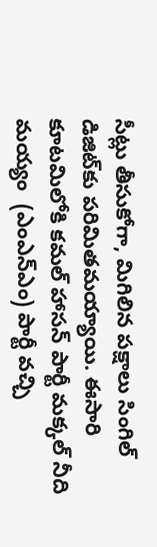సీట్లు తీసుకోగా, మిగిలిన పక్షాలు సింగిల్ డిజిట్‌కు పరిమితమయ్యాయి. ఈసారి కూటమిలోకి కమల్ హాసన్ పార్టీ మక్కల్ నీది మయ్యం  (ఎంఎన్ఎం) పార్టీ వచ్చి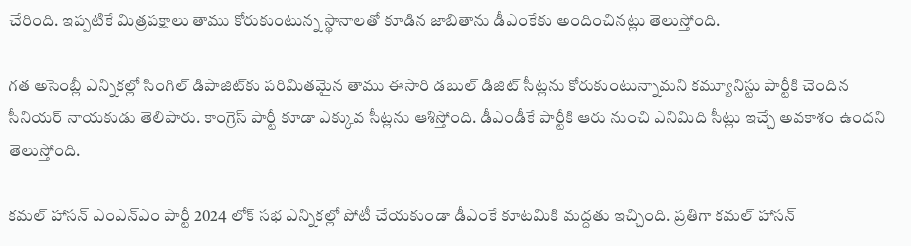చేరింది. ఇప్పటికే మిత్రపక్షాలు తాము కోరుకుంటున్న స్థానాలతో కూడిన జాబితాను డీఎంకేకు అందించినట్లు తెలుస్తోంది.

గత అసెంబ్లీ ఎన్నికల్లో సింగిల్ డిపాజిట్‌కు పరిమితమైన తాము ఈసారి డబుల్ డిజిట్ సీట్లను కోరుకుంటున్నామని కమ్యూనిస్టు పార్టీకి చెందిన సీనియర్ నాయకుడు తెలిపారు. కాంగ్రెస్ పార్టీ కూడా ఎక్కువ సీట్లను ఆశిస్తోంది. డీఎండీకే పార్టీకి ఆరు నుంచి ఎనిమిది సీట్లు ఇచ్చే అవకాశం ఉందని తెలుస్తోంది.

కమల్ హాసన్ ఎంఎన్ఎం పార్టీ 2024 లోక్ సభ ఎన్నికల్లో పోటీ చేయకుండా డీఎంకే కూటమికి మద్దతు ఇచ్చింది. ప్రతిగా కమల్ హాసన్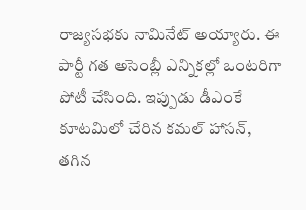రాజ్యసభకు నామినేట్ అయ్యారు. ఈ పార్టీ గత అసెంబ్లీ ఎన్నికల్లో ఒంటరిగా పోటీ చేసింది. ఇప్పుడు డీఎంకే కూటమిలో చేరిన కమల్ హాసన్, తగిన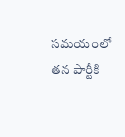సమయంలో తన పార్టీకి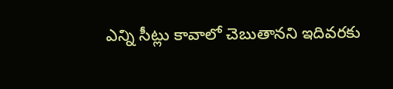ఎన్ని సీట్లు కావాలో చెబుతానని ఇదివరకు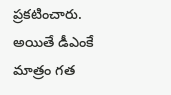ప్రకటించారు. అయితే డీఎంకే మాత్రం గత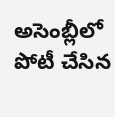అసెంబ్లీలో పోటీ చేసిన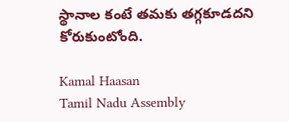స్థానాల కంటే తమకు తగ్గకూడదని కోరుకుంటోంది.

Kamal Haasan
Tamil Nadu Assembly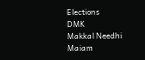Elections
DMK
Makkal Needhi Maiam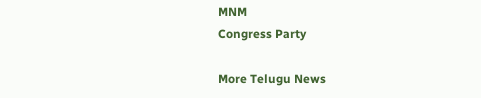MNM
Congress Party

More Telugu News